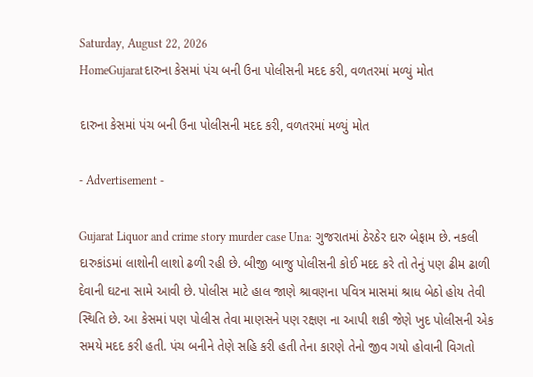Saturday, August 22, 2026
HomeGujaratદારુના કેસમાં પંચ બની ઉના પોલીસની મદદ કરી, વળતરમાં મળ્યું મોત

દારુના કેસમાં પંચ બની ઉના પોલીસની મદદ કરી, વળતરમાં મળ્યું મોત

- Advertisement -

Gujarat Liquor and crime story murder case Una: ગુજરાતમાં ઠેરઠેર દારુ બેફામ છે. નકલી દારુકાંડમાં લાશોની લાશો ઢળી રહી છે. બીજી બાજુ પોલીસની કોઈ મદદ કરે તો તેનું પણ ઢીમ ઢાળી દેવાની ઘટના સામે આવી છે. પોલીસ માટે હાલ જાણે શ્રાવણના પવિત્ર માસમાં શ્રાધ બેઠો હોય તેવી સ્થિતિ છે. આ કેસમાં પણ પોલીસ તેવા માણસને પણ રક્ષણ ના આપી શકી જેણે ખુદ પોલીસની એક સમયે મદદ કરી હતી. પંચ બનીને તેણે સહિ કરી હતી તેના કારણે તેનો જીવ ગયો હોવાની વિગતો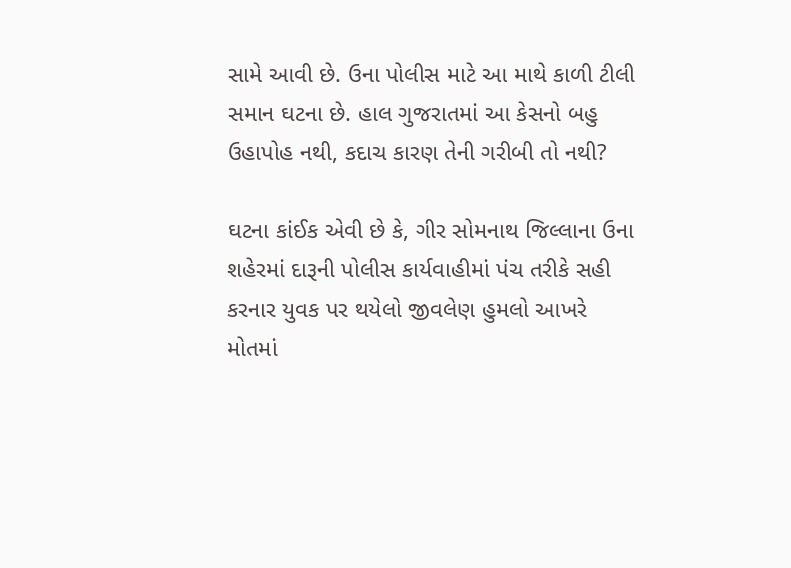સામે આવી છે. ઉના પોલીસ માટે આ માથે કાળી ટીલી સમાન ઘટના છે. હાલ ગુજરાતમાં આ કેસનો બહુ ઉહાપોહ નથી, કદાચ કારણ તેની ગરીબી તો નથી?

ઘટના કાંઈક એવી છે કે, ગીર સોમનાથ જિલ્લાના ઉના શહેરમાં દારૂની પોલીસ કાર્યવાહીમાં પંચ તરીકે સહી કરનાર યુવક પર થયેલો જીવલેણ હુમલો આખરે મોતમાં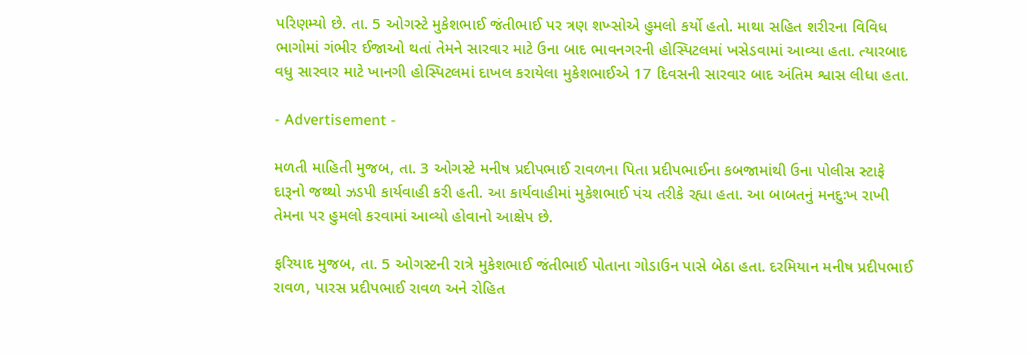પરિણમ્યો છે. તા. 5 ઓગસ્ટે મુકેશભાઈ જંતીભાઈ પર ત્રણ શખ્સોએ હુમલો કર્યો હતો. માથા સહિત શરીરના વિવિધ ભાગોમાં ગંભીર ઈજાઓ થતાં તેમને સારવાર માટે ઉના બાદ ભાવનગરની હોસ્પિટલમાં ખસેડવામાં આવ્યા હતા. ત્યારબાદ વધુ સારવાર માટે ખાનગી હોસ્પિટલમાં દાખલ કરાયેલા મુકેશભાઈએ 17 દિવસની સારવાર બાદ અંતિમ શ્વાસ લીધા હતા.

- Advertisement -

મળતી માહિતી મુજબ, તા. 3 ઓગસ્ટે મનીષ પ્રદીપભાઈ રાવળના પિતા પ્રદીપભાઈના કબજામાંથી ઉના પોલીસ સ્ટાફે દારૂનો જથ્થો ઝડપી કાર્યવાહી કરી હતી. આ કાર્યવાહીમાં મુકેશભાઈ પંચ તરીકે રહ્યા હતા. આ બાબતનું મનદુઃખ રાખી તેમના પર હુમલો કરવામાં આવ્યો હોવાનો આક્ષેપ છે.

ફરિયાદ મુજબ, તા. 5 ઓગસ્ટની રાત્રે મુકેશભાઈ જંતીભાઈ પોતાના ગોડાઉન પાસે બેઠા હતા. દરમિયાન મનીષ પ્રદીપભાઈ રાવળ, પારસ પ્રદીપભાઈ રાવળ અને રોહિત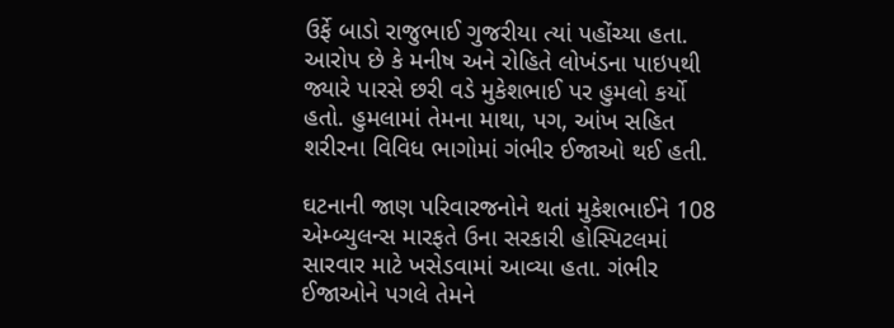ઉર્ફે બાડો રાજુભાઈ ગુજરીયા ત્યાં પહોંચ્યા હતા. આરોપ છે કે મનીષ અને રોહિતે લોખંડના પાઇપથી જ્યારે પારસે છરી વડે મુકેશભાઈ પર હુમલો કર્યો હતો. હુમલામાં તેમના માથા, પગ, આંખ સહિત શરીરના વિવિધ ભાગોમાં ગંભીર ઈજાઓ થઈ હતી.

ઘટનાની જાણ પરિવારજનોને થતાં મુકેશભાઈને 108 એમ્બ્યુલન્સ મારફતે ઉના સરકારી હોસ્પિટલમાં સારવાર માટે ખસેડવામાં આવ્યા હતા. ગંભીર ઈજાઓને પગલે તેમને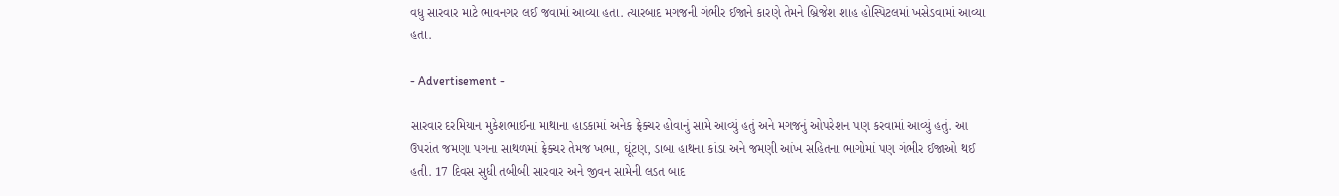વધુ સારવાર માટે ભાવનગર લઈ જવામાં આવ્યા હતા. ત્યારબાદ મગજની ગંભીર ઈજાને કારણે તેમને બ્રિજેશ શાહ હોસ્પિટલમાં ખસેડવામાં આવ્યા હતા.

- Advertisement -

સારવાર દરમિયાન મુકેશભાઈના માથાના હાડકામાં અનેક ફ્રેક્ચર હોવાનું સામે આવ્યું હતું અને મગજનું ઓપરેશન પણ કરવામાં આવ્યું હતું. આ ઉપરાંત જમણા પગના સાથળમાં ફ્રેક્ચર તેમજ ખભા, ઘૂંટણ, ડાબા હાથના કાંડા અને જમણી આંખ સહિતના ભાગોમાં પણ ગંભીર ઈજાઓ થઈ હતી. 17 દિવસ સુધી તબીબી સારવાર અને જીવન સામેની લડત બાદ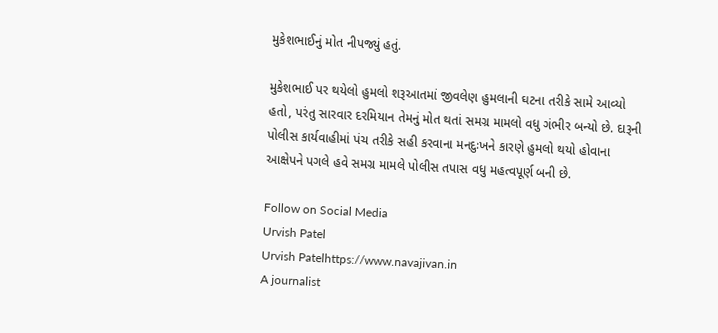મુકેશભાઈનું મોત નીપજ્યું હતું.

મુકેશભાઈ પર થયેલો હુમલો શરૂઆતમાં જીવલેણ હુમલાની ઘટના તરીકે સામે આવ્યો હતો, પરંતુ સારવાર દરમિયાન તેમનું મોત થતાં સમગ્ર મામલો વધુ ગંભીર બન્યો છે. દારૂની પોલીસ કાર્યવાહીમાં પંચ તરીકે સહી કરવાના મનદુઃખને કારણે હુમલો થયો હોવાના આક્ષેપને પગલે હવે સમગ્ર મામલે પોલીસ તપાસ વધુ મહત્વપૂર્ણ બની છે.

Follow on Social Media
Urvish Patel
Urvish Patelhttps://www.navajivan.in
A journalist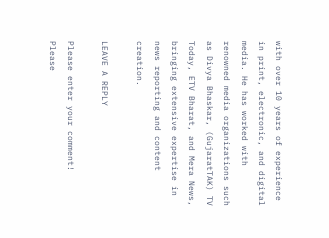with over 10 years of experience in print, electronic, and digital media. He has worked with renowned media organizations such as Divya Bhaskar, (GujaratTAK) TV Today, ETV Bharat, and Mera News, bringing extensive expertise in news reporting and content creation.

LEAVE A REPLY

Please enter your comment!
Please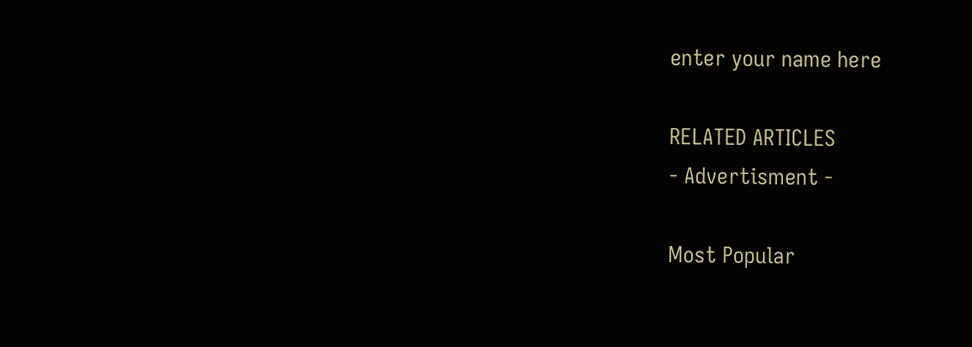enter your name here

RELATED ARTICLES
- Advertisment -

Most Popular